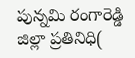పున్నమి రంగారెడ్డి జిల్లా ప్రతినిధి(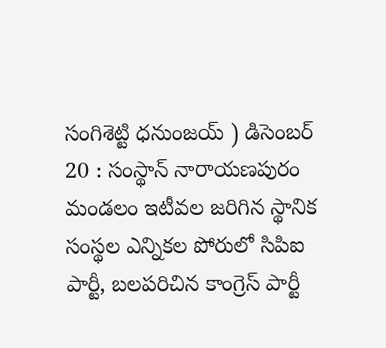సంగిశెట్టి ధనుంజయ్ ) డిసెంబర్ 20 : సంస్థాన్ నారాయణపురం మండలం ఇటీవల జరిగిన స్థానిక సంస్థల ఎన్నికల పోరులో సిపిఐ పార్టీ, బలపరిచిన కాంగ్రెస్ పార్టీ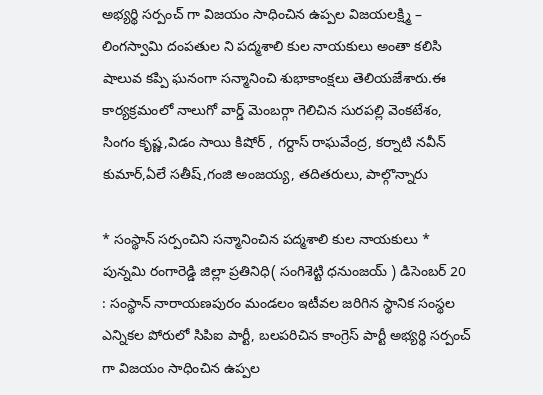అభ్యర్థి సర్పంచ్ గా విజయం సాధించిన ఉప్పల విజయలక్ష్మి – లింగస్వామి దంపతుల ని పద్మశాలి కుల నాయకులు అంతా కలిసి షాలువ కప్పి ఘనంగా సన్మానించి శుభాకాంక్షలు తెలియజేశారు.ఈ కార్యక్రమంలో నాలుగో వార్డ్ మెంబర్గా గెలిచిన సురపల్లి వెంకటేశం, సింగం కృష్ణ,విడం సాయి కిషోర్ , గర్దాస్ రాఘవేంద్ర, కర్నాటి నవీన్ కుమార్,ఏలే సతీష్,గంజి అంజయ్య, తదితరులు, పాల్గొన్నారు

* సంస్థాన్ సర్పంచిని సన్మానించిన పద్మశాలి కుల నాయకులు *
పున్నమి రంగారెడ్డి జిల్లా ప్రతినిధి( సంగిశెట్టి ధనుంజయ్ ) డిసెంబర్ 20 : సంస్థాన్ నారాయణపురం మండలం ఇటీవల జరిగిన స్థానిక సంస్థల ఎన్నికల పోరులో సిపిఐ పార్టీ, బలపరిచిన కాంగ్రెస్ పార్టీ అభ్యర్థి సర్పంచ్ గా విజయం సాధించిన ఉప్పల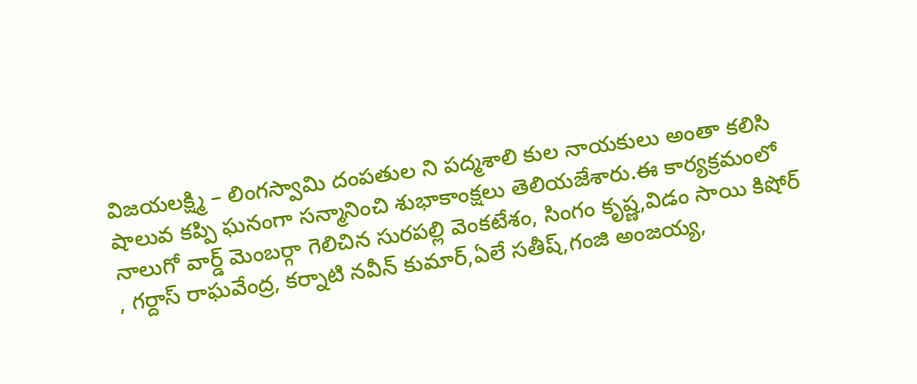విజయలక్ష్మి – లింగస్వామి దంపతుల ని పద్మశాలి కుల నాయకులు అంతా కలిసి షాలువ కప్పి ఘనంగా సన్మానించి శుభాకాంక్షలు తెలియజేశారు.ఈ కార్యక్రమంలో నాలుగో వార్డ్ మెంబర్గా గెలిచిన సురపల్లి వెంకటేశం, సింగం కృష్ణ,విడం సాయి కిషోర్ , గర్దాస్ రాఘవేంద్ర, కర్నాటి నవీన్ కుమార్,ఏలే సతీష్,గంజి అంజయ్య,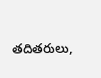తదితరులు,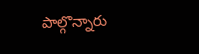పాల్గొన్నారు